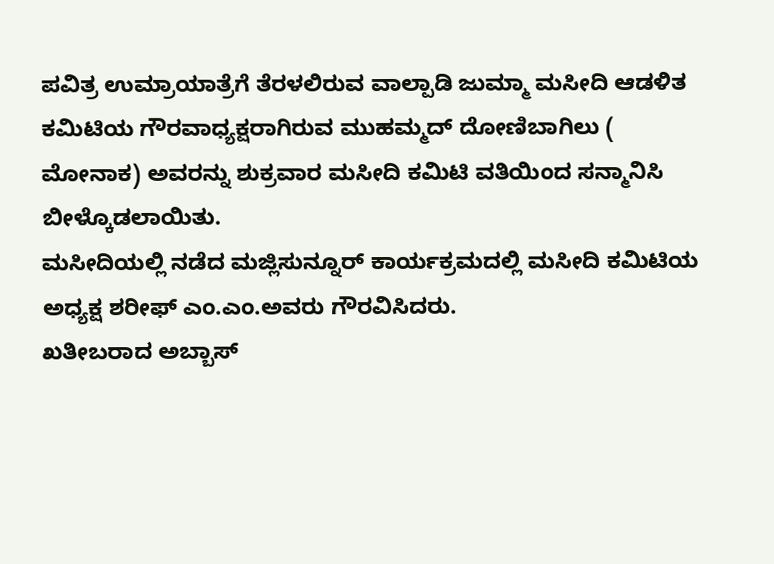ಪವಿತ್ರ ಉಮ್ರಾಯಾತ್ರೆಗೆ ತೆರಳಲಿರುವ ವಾಲ್ಪಾಡಿ ಜುಮ್ಮಾ ಮಸೀದಿ ಆಡಳಿತ ಕಮಿಟಿಯ ಗೌರವಾಧ್ಯಕ್ಷರಾಗಿರುವ ಮುಹಮ್ಮದ್ ದೋಣಿಬಾಗಿಲು ( ಮೋನಾಕ) ಅವರನ್ನು ಶುಕ್ರವಾರ ಮಸೀದಿ ಕಮಿಟಿ ವತಿಯಿಂದ ಸನ್ಮಾನಿಸಿ ಬೀಳ್ಕೊಡಲಾಯಿತು.
ಮಸೀದಿಯಲ್ಲಿ ನಡೆದ ಮಜ್ಲಿಸುನ್ನೂರ್ ಕಾರ್ಯಕ್ರಮದಲ್ಲಿ ಮಸೀದಿ ಕಮಿಟಿಯ ಅಧ್ಯಕ್ಷ ಶರೀಫ್ ಎಂ.ಎಂ.ಅವರು ಗೌರವಿಸಿದರು.
ಖತೀಬರಾದ ಅಬ್ಬಾಸ್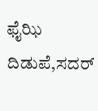ಫೈಝಿ ದಿಡುಪೆ,ಸದರ್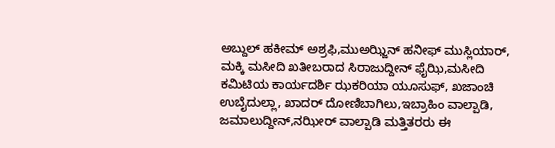ಅಬ್ದುಲ್ ಹಕೀಮ್ ಅಶ್ರಫಿ,ಮುಅಝ್ಜಿನ್ ಹನೀಫ್ ಮುಸ್ಲಿಯಾರ್, ಮಕ್ಕಿ ಮಸೀದಿ ಖತೀಬರಾದ ಸಿರಾಜುದ್ದೀನ್ ಫೈಝಿ,ಮಸೀದಿ ಕಮಿಟಿಯ ಕಾರ್ಯದರ್ಶಿ ಝಕರಿಯಾ ಯೂಸುಫ್, ಖಜಾಂಚಿ ಉಬೈದುಲ್ಲಾ, ಖಾದರ್ ದೋಣಿಬಾಗಿಲು,ಇಬ್ರಾಹಿಂ ವಾಲ್ಪಾಡಿ, ಜಮಾಲುದ್ದೀನ್,ನಝೀರ್ ವಾಲ್ಪಾಡಿ ಮತ್ತಿತರರು ಈ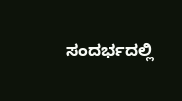ಸಂದರ್ಭದಲ್ಲಿ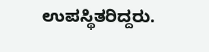ಉಪಸ್ಥಿತರಿದ್ದರು.